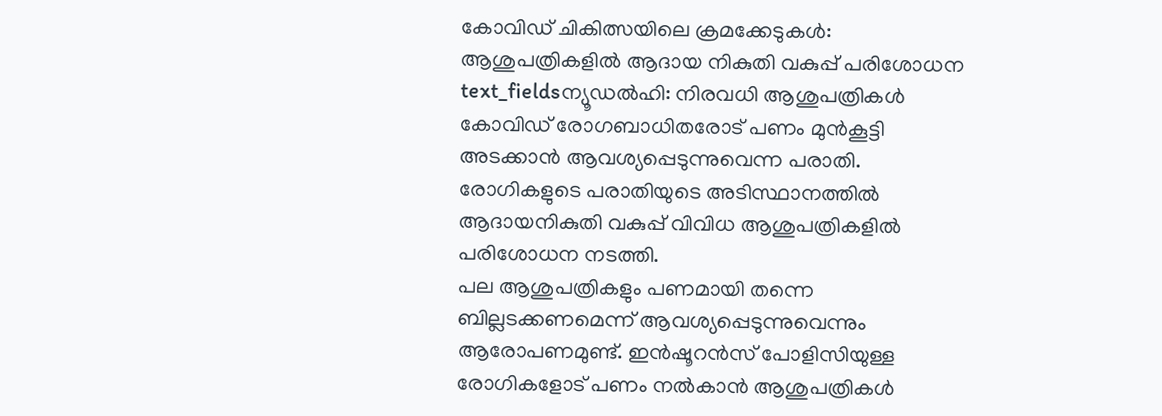കോവിഡ് ചികിത്സയിലെ ക്രമക്കേടുകൾ: ആശുപത്രികളിൽ ആദായ നികുതി വകുപ്പ് പരിശോധന
text_fieldsന്യൂഡൽഹി: നിരവധി ആശുപത്രികൾ കോവിഡ് രോഗബാധിതരോട് പണം മുൻകൂട്ടി അടക്കാൻ ആവശ്യപ്പെടുന്നുവെന്ന പരാതി. രോഗികളുടെ പരാതിയുടെ അടിസ്ഥാനത്തിൽ ആദായനികുതി വകുപ്പ് വിവിധ ആശുപത്രികളിൽ പരിശോധന നടത്തി.
പല ആശുപത്രികളും പണമായി തന്നെ ബില്ലടക്കണമെന്ന് ആവശ്യപ്പെടുന്നുവെന്നും ആരോപണമുണ്ട്. ഇൻഷൂറൻസ് പോളിസിയുള്ള രോഗികളോട് പണം നൽകാൻ ആശുപത്രികൾ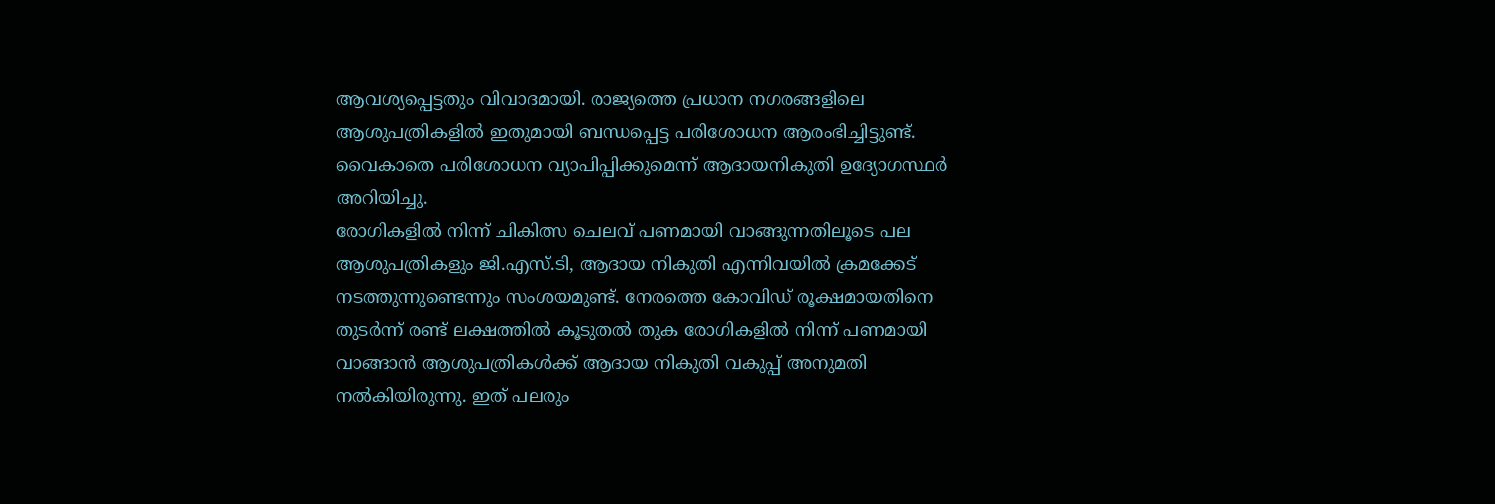ആവശ്യപ്പെട്ടതും വിവാദമായി. രാജ്യത്തെ പ്രധാന നഗരങ്ങളിലെ ആശുപത്രികളിൽ ഇതുമായി ബന്ധപ്പെട്ട പരിശോധന ആരംഭിച്ചിട്ടുണ്ട്. വൈകാതെ പരിശോധന വ്യാപിപ്പിക്കുമെന്ന് ആദായനികുതി ഉദ്യോഗസ്ഥർ അറിയിച്ചു.
രോഗികളിൽ നിന്ന് ചികിത്സ ചെലവ് പണമായി വാങ്ങുന്നതിലൂടെ പല ആശുപത്രികളും ജി.എസ്.ടി, ആദായ നികുതി എന്നിവയിൽ ക്രമക്കേട് നടത്തുന്നുണ്ടെന്നും സംശയമുണ്ട്. നേരത്തെ കോവിഡ് രൂക്ഷമായതിനെ തുടർന്ന് രണ്ട് ലക്ഷത്തിൽ കൂടുതൽ തുക രോഗികളിൽ നിന്ന് പണമായി വാങ്ങാൻ ആശുപത്രികൾക്ക് ആദായ നികുതി വകുപ്പ് അനുമതി നൽകിയിരുന്നു. ഇത് പലരും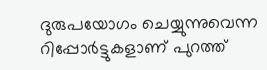ദുരുപയോഗം ചെയ്യുന്നുവെന്ന റിപ്പോർട്ടുകളാണ് പുറത്ത്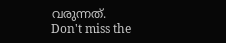വരുന്നത്.
Don't miss the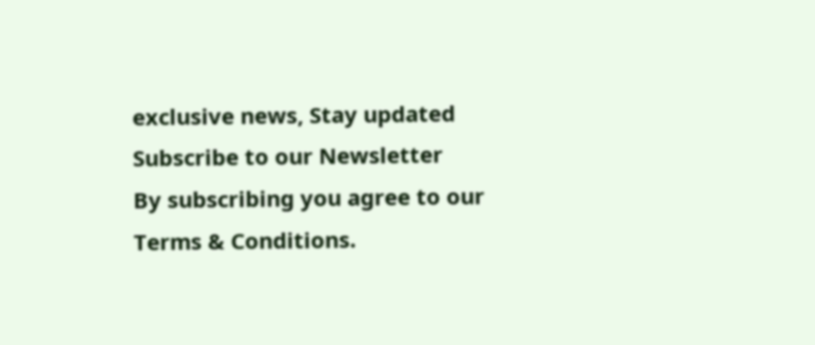exclusive news, Stay updated
Subscribe to our Newsletter
By subscribing you agree to our Terms & Conditions.